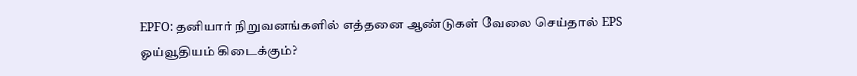EPFO: தனியார் நிறுவனங்களில் எத்தனை ஆண்டுகள் வேலை செய்தால் EPS ஓய்வூதியம் கிடைக்கும்?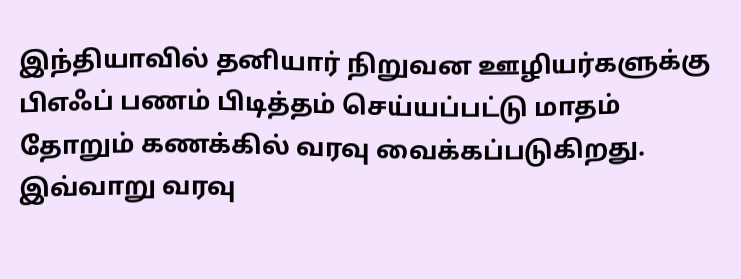இந்தியாவில் தனியார் நிறுவன ஊழியர்களுக்கு பிஎஃப் பணம் பிடித்தம் செய்யப்பட்டு மாதம் தோறும் கணக்கில் வரவு வைக்கப்படுகிறது. இவ்வாறு வரவு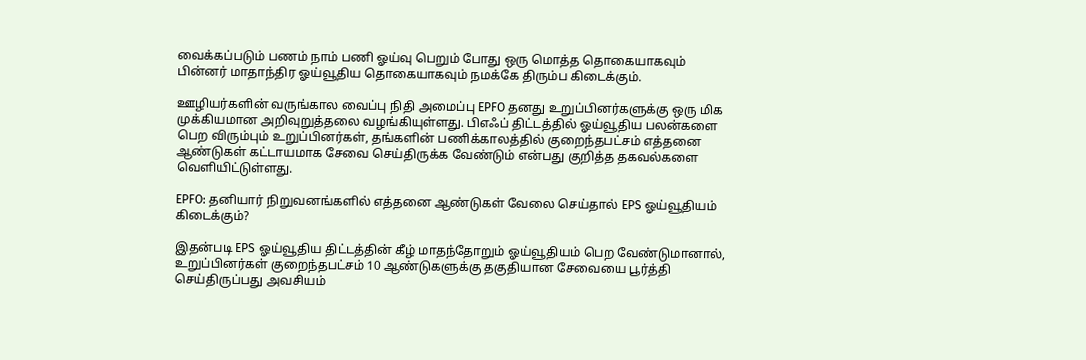வைக்கப்படும் பணம் நாம் பணி ஓய்வு பெறும் போது ஒரு மொத்த தொகையாகவும் பின்னர் மாதாந்திர ஓய்வூதிய தொகையாகவும் நமக்கே திரும்ப கிடைக்கும்.

ஊழியர்களின் வருங்கால வைப்பு நிதி அமைப்பு EPFO தனது உறுப்பினர்களுக்கு ஒரு மிக முக்கியமான அறிவுறுத்தலை வழங்கியுள்ளது. பிஎஃப் திட்டத்தில் ஓய்வூதிய பலன்களை பெற விரும்பும் உறுப்பினர்கள், தங்களின் பணிக்காலத்தில் குறைந்தபட்சம் எத்தனை ஆண்டுகள் கட்டாயமாக சேவை செய்திருக்க வேண்டும் என்பது குறித்த தகவல்களை வெளியிட்டுள்ளது.

EPFO: தனியார் நிறுவனங்களில் எத்தனை ஆண்டுகள் வேலை செய்தால் EPS ஓய்வூதியம் கிடைக்கும்?

இதன்படி EPS ஓய்வூதிய திட்டத்தின் கீழ் மாதந்தோறும் ஓய்வூதியம் பெற வேண்டுமானால், உறுப்பினர்கள் குறைந்தபட்சம் 10 ஆண்டுகளுக்கு தகுதியான சேவையை பூர்த்தி செய்திருப்பது அவசியம்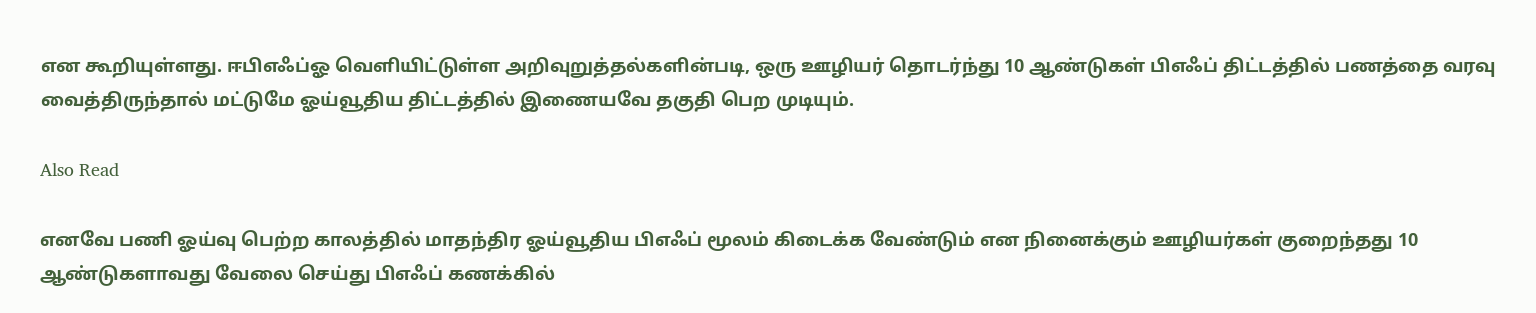என கூறியுள்ளது. ஈபிஎஃப்ஓ வெளியிட்டுள்ள அறிவுறுத்தல்களின்படி, ஒரு ஊழியர் தொடர்ந்து 10 ஆண்டுகள் பிஎஃப் திட்டத்தில் பணத்தை வரவு வைத்திருந்தால் மட்டுமே ஓய்வூதிய திட்டத்தில் இணையவே தகுதி பெற முடியும்.

Also Read

எனவே பணி ஓய்வு பெற்ற காலத்தில் மாதந்திர ஓய்வூதிய பிஎஃப் மூலம் கிடைக்க வேண்டும் என நினைக்கும் ஊழியர்கள் குறைந்தது 10 ஆண்டுகளாவது வேலை செய்து பிஎஃப் கணக்கில்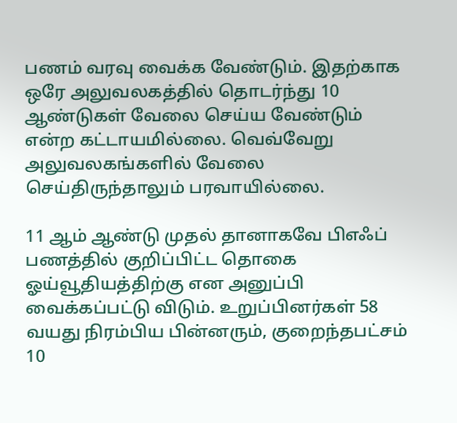பணம் வரவு வைக்க வேண்டும். இதற்காக ஒரே அலுவலகத்தில் தொடர்ந்து 10 ஆண்டுகள் வேலை செய்ய வேண்டும் என்ற கட்டாயமில்லை. வெவ்வேறு அலுவலகங்களில் வேலை செய்திருந்தாலும் பரவாயில்லை.

11 ஆம் ஆண்டு முதல் தானாகவே பிஎஃப் பணத்தில் குறிப்பிட்ட தொகை ஓய்வூதியத்திற்கு என அனுப்பி வைக்கப்பட்டு விடும். உறுப்பினர்கள் 58 வயது நிரம்பிய பின்னரும், குறைந்தபட்சம் 10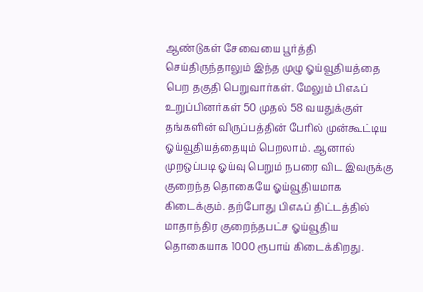ஆண்டுகள் சேவையை பூர்த்தி செய்திருந்தாலும் இந்த முழு ஓய்வூதியத்தை பெற தகுதி பெறுவார்கள். மேலும் பிஎஃப் உறுப்பினர்கள் 50 முதல் 58 வயதுக்குள் தங்களின் விருப்பத்தின் பேரில் முன்கூட்டிய ஓய்வூதியத்தையும் பெறலாம். ஆனால் முறஒப்படி ஓய்வு பெறும் நபரை விட இவருக்கு குறைந்த தொகையே ஓய்வூதியமாக கிடைக்கும். தற்போது பிஎஃப் திட்டத்தில் மாதாந்திர குறைந்தபட்ச ஓய்வூதிய தொகையாக 1000 ரூபாய் கிடைக்கிறது.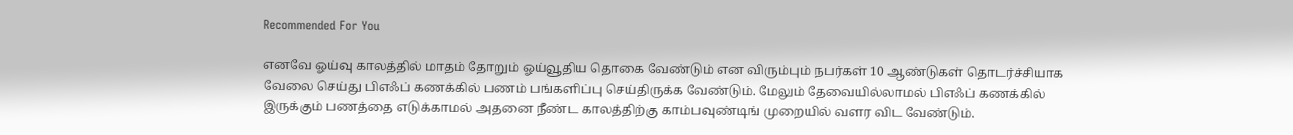Recommended For You

எனவே ஓய்வு காலத்தில் மாதம் தோறும் ஓய்வூதிய தொகை வேண்டும் என விரும்பும் நபர்கள் 10 ஆண்டுகள் தொடர்ச்சியாக வேலை செய்து பிஎஃப் கணக்கில் பணம் பங்களிப்பு செய்திருக்க வேண்டும். மேலும் தேவையில்லாமல் பிஎஃப் கணக்கில் இருக்கும் பணத்தை எடுக்காமல் அதனை நீண்ட காலத்திற்கு காம்பவுண்டிங் முறையில் வளர விட வேண்டும்.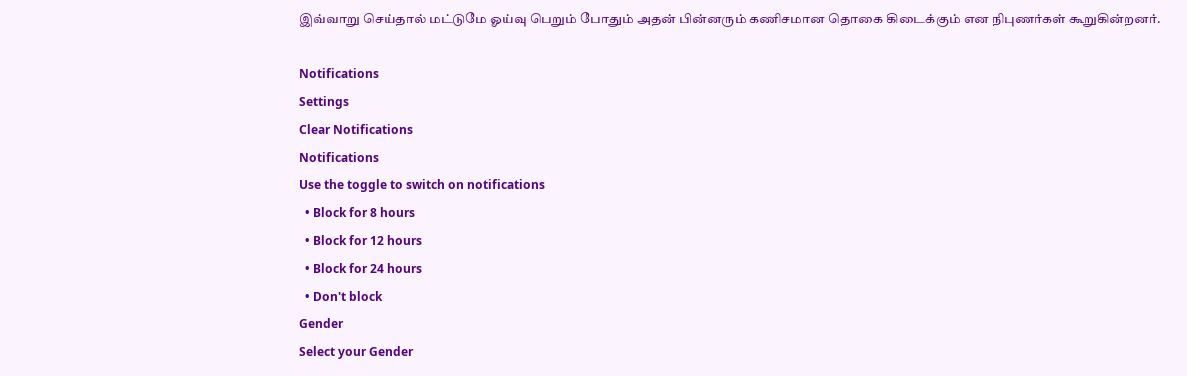இவ்வாறு செய்தால் மட்டுமே ஓய்வு பெறும் போதும் அதன் பின்னரும் கணிசமான தொகை கிடைக்கும் என நிபுணர்கள் கூறுகின்றனர்.

Notifications
Settings
Clear Notifications
Notifications
Use the toggle to switch on notifications
  • Block for 8 hours
  • Block for 12 hours
  • Block for 24 hours
  • Don't block
Gender
Select your Gender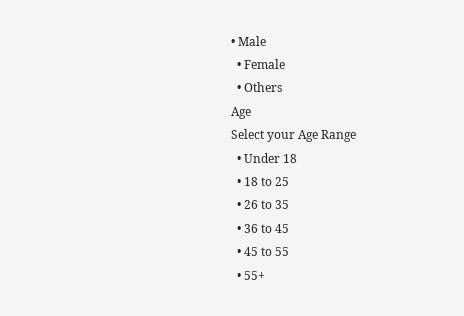• Male
  • Female
  • Others
Age
Select your Age Range
  • Under 18
  • 18 to 25
  • 26 to 35
  • 36 to 45
  • 45 to 55
  • 55+